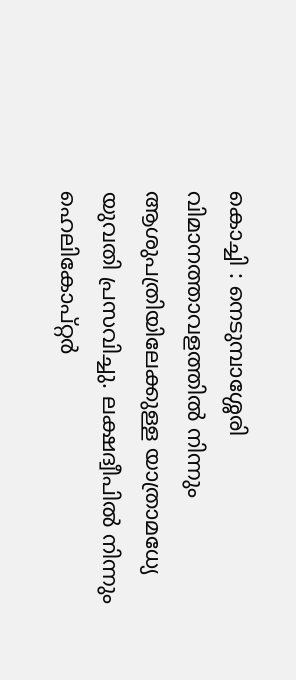കൊച്ചി : നെടുമ്പാശ്ശേരി വിമാനത്താവളത്തിൽ നിന്നും ആശുപത്രിയിലേക്കുള്ള യാത്രാമധ്യേ യുവതി പ്രസവിച്ചു. ലക്ഷദ്വീപിൽ നിന്നും ഹെലികോപ്റ്റർ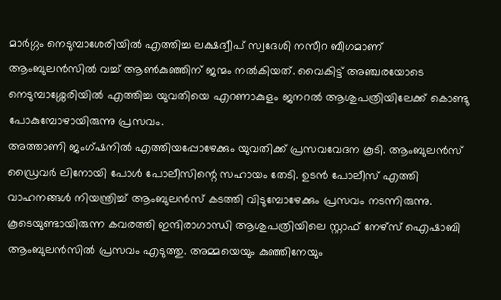മാർഗ്ഗം നെടുമ്പാശേരിയിൽ എത്തിച്ച ലക്ഷദ്വീപ് സ്വദേശി നസീറ ബീഗമാണ് ആംബുലൻസിൽ വച്ച് ആൺകുഞ്ഞിന് ജന്മം നൽകിയത്. വൈകിട്ട് അഞ്ചരയോടെ നെടുമ്പാശ്ശേരിയിൽ എത്തിച്ച യുവതിയെ എറണാകുളം ജനറൽ ആശുപത്രിയിലേക്ക് കൊണ്ടു പോകുമ്പോഴായിരുന്നു പ്രസവം.
അത്താണി ജംഗ്ഷനിൽ എത്തിയപ്പോഴേക്കും യുവതിക്ക് പ്രസവവേദന കൂടി. ആംബുലൻസ് ഡ്രൈവർ ലിനോയി പോൾ പോലീസിന്റെ സഹായം തേടി. ഉടൻ പോലീസ് എത്തി വാഹനങ്ങൾ നിയന്ത്രിച്ച് ആംബുലൻസ് കടത്തി വിടുമ്പോഴേക്കും പ്രസവം നടന്നിരുന്നു.
കൂടെയുണ്ടായിരുന്ന കവരത്തി ഇന്ദിരാഗാന്ധി ആശുപത്രിയിലെ സ്റ്റാഫ് നേഴ്സ് ഐഷാബി ആംബുലൻസിൽ പ്രസവം എടുത്തു. അമ്മയെയും കുഞ്ഞിനേയും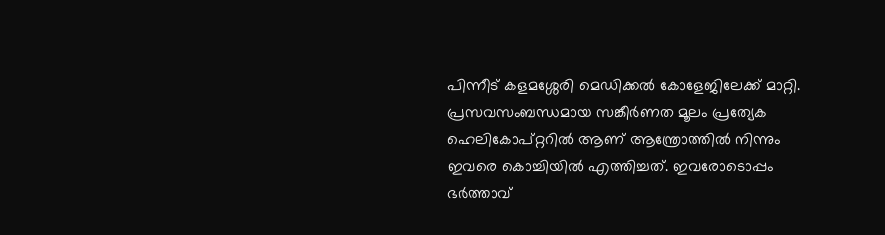പിന്നീട് കളമശ്ശേരി മെഡിക്കൽ കോളേജിലേക്ക് മാറ്റി.
പ്രസവസംബന്ധമായ സങ്കീർണത മൂലം പ്രത്യേക ഹെലികോപ്റ്ററിൽ ആണ് ആന്ത്രോത്തിൽ നിന്നും ഇവരെ കൊച്ചിയിൽ എത്തിച്ചത്. ഇവരോടൊപ്പം ഭർത്താവ്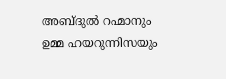അബ്ദുൽ റഹ്മാനും ഉമ്മ ഹയറുന്നിസയും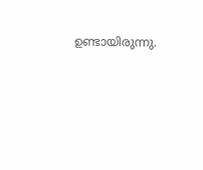ഉണ്ടായിരുന്നു.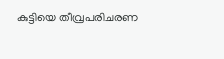കുട്ടിയെ തീവ്രപരിചരണ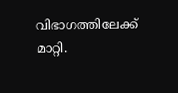വിഭാഗത്തിലേക്ക് മാറ്റി.